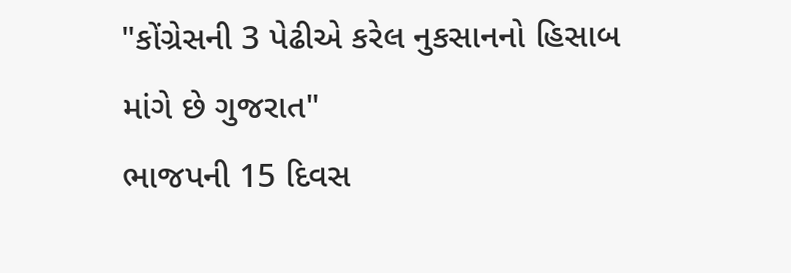"કોંગ્રેસની 3 પેઢીએ કરેલ નુકસાનનો હિસાબ માંગે છે ગુજરાત"
ભાજપની 15 દિવસ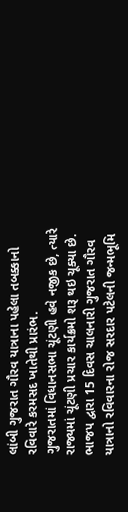લાંબી ગુજરાત ગૌરવ યાત્રાના પહેલા તબક્કાનો રવિવારે કરમસદ ખાતેથી પ્રારંભ.
ગુજરાતમાં વિધાનસભા ચૂંટણી હવે નજીક છે, ત્યારે રાજ્યમાં ચૂંટણી પ્રચાર કાર્યક્રમો શરૂ થઇ ચૂક્યા છે. ભાજપ દ્વારા 15 દિવસ ચાલનારી ગુજરાત ગૌરવ યાત્રાનો રવિવારના રોજ સરદાર પટેલની જન્મભૂમિ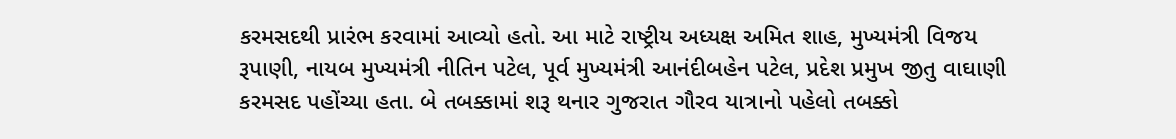કરમસદથી પ્રારંભ કરવામાં આવ્યો હતો. આ માટે રાષ્ટ્રીય અધ્યક્ષ અમિત શાહ, મુખ્યમંત્રી વિજય રૂપાણી, નાયબ મુખ્યમંત્રી નીતિન પટેલ, પૂર્વ મુખ્યમંત્રી આનંદીબહેન પટેલ, પ્રદેશ પ્રમુખ જીતુ વાઘાણી કરમસદ પહોંચ્યા હતા. બે તબક્કામાં શરૂ થનાર ગુજરાત ગૌરવ યાત્રાનો પહેલો તબક્કો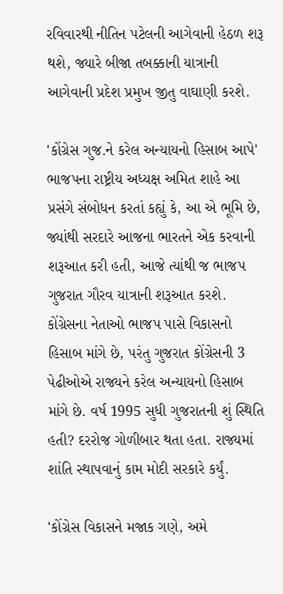રવિવારથી નીતિન પટેલની આગેવાની હેઠળ શરૂ થશે, જ્યારે બીજા તબક્કાની યાત્રાની આગેવાની પ્રદેશ પ્રમુખ જીતુ વાઘાણી કરશે.

'કોંગ્રેસ ગુજ.ને કરેલ અન્યાયનો હિસાબ આપે'
ભાજપના રાષ્ટ્રીય અધ્યક્ષ અમિત શાહે આ પ્રસંગે સંબોધન કરતાં કહ્યું કે, આ એ ભૂમિ છે, જ્યાંથી સરદારે આજના ભારતને એક કરવાની શરૂઆત કરી હતી, આજે ત્યાંથી જ ભાજપ ગુજરાત ગૌરવ યાત્રાની શરૂઆત કરશે. કોંગ્રેસના નેતાઓ ભાજપ પાસે વિકાસનો હિસાબ માંગે છે, પરંતુ ગુજરાત કોંગ્રેસની 3 પેઢીઓએ રાજ્યને કરેલ અન્યાયનો હિસાબ માંગે છે. વર્ષ 1995 સુધી ગુજરાતની શું સ્થિતિ હતી? દરરોજ ગોળીબાર થતા હતા. રાજ્યમાં શાંતિ સ્થાપવાનું કામ મોદી સરકારે કર્યું.

'કોંગ્રેસ વિકાસને મજાક ગણે, અમે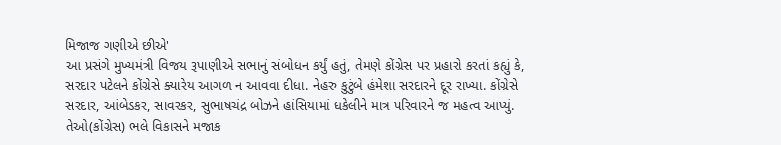મિજાજ ગણીએ છીએ'
આ પ્રસંગે મુખ્યમંત્રી વિજય રૂપાણીએ સભાનું સંબોધન કર્યું હતું, તેમણે કોંગ્રેસ પર પ્રહારો કરતાં કહ્યું કે, સરદાર પટેલને કોંગ્રેસે ક્યારેય આગળ ન આવવા દીધા. નેહરુ કુટુંબે હંમેશા સરદારને દૂર રાખ્યા. કોંગ્રેસે સરદાર, આંબેડકર, સાવરકર, સુભાષચંદ્ર બોઝને હાંસિયામાં ધકેલીને માત્ર પરિવારને જ મહત્વ આપ્યું. તેઓ(કોંગ્રેસ) ભલે વિકાસને મજાક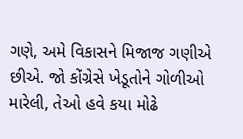ગણે, અમે વિકાસને મિજાજ ગણીએ છીએ. જો કોંગ્રેસે ખેડૂતોને ગોળીઓ મારેલી, તેઓ હવે કયા મોઢે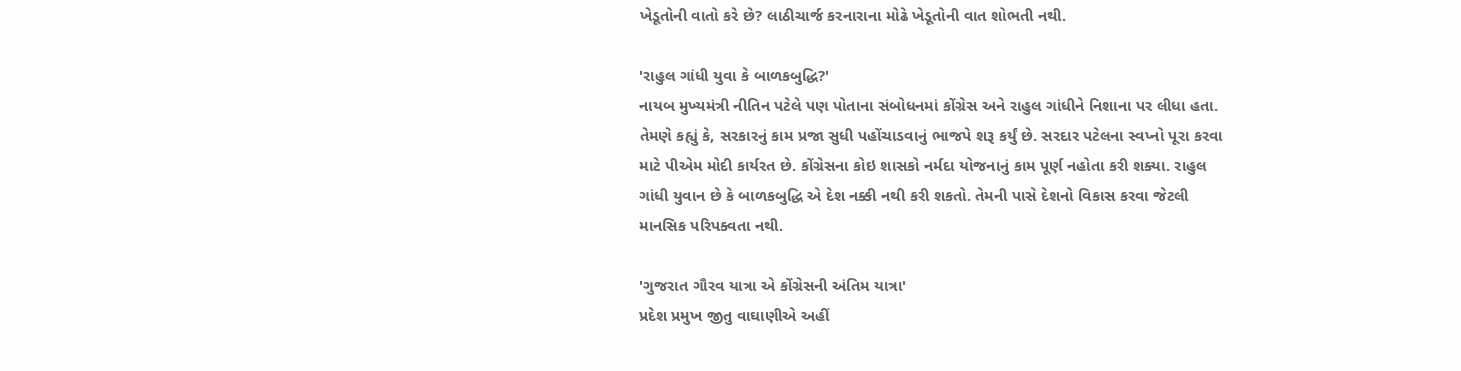ખેડૂતોની વાતો કરે છે? લાઠીચાર્જ કરનારાના મોઢે ખેડૂતોની વાત શોભતી નથી.

'રાહુલ ગાંધી યુવા કે બાળકબુદ્ધિ?'
નાયબ મુખ્યમંત્રી નીતિન પટેલે પણ પોતાના સંબોધનમાં કોંગ્રેસ અને રાહુલ ગાંધીને નિશાના પર લીધા હતા. તેમણે કહ્યું કે, સરકારનું કામ પ્રજા સુધી પહોંચાડવાનું ભાજપે શરૂ કર્યું છે. સરદાર પટેલના સ્વપ્નો પૂરા કરવા માટે પીએમ મોદી કાર્યરત છે. કોંગ્રેસના કોઇ શાસકો નર્મદા યોજનાનું કામ પૂર્ણ નહોતા કરી શક્યા. રાહુલ ગાંધી યુવાન છે કે બાળકબુદ્ધિ એ દેશ નક્કી નથી કરી શકતો. તેમની પાસે દેશનો વિકાસ કરવા જેટલી માનસિક પરિપક્વતા નથી.

'ગુજરાત ગૌરવ યાત્રા એ કોંગ્રેસની અંતિમ યાત્રા'
પ્રદેશ પ્રમુખ જીતુ વાઘાણીએ અહીં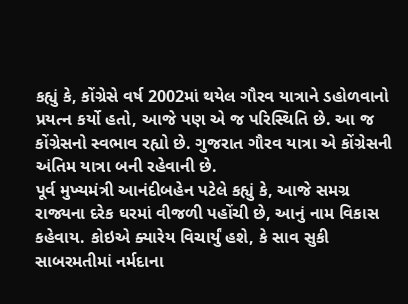કહ્યું કે, કોંગ્રેસે વર્ષ 2002માં થયેલ ગૌરવ યાત્રાને ડહોળવાનો પ્રયત્ન કર્યો હતો, આજે પણ એ જ પરિસ્થિતિ છે. આ જ કોંગ્રેસનો સ્વભાવ રહ્યો છે. ગુજરાત ગૌરવ યાત્રા એ કોંગ્રેસની અંતિમ યાત્રા બની રહેવાની છે.
પૂર્વ મુખ્યમંત્રી આનંદીબહેન પટેલે કહ્યું કે, આજે સમગ્ર રાજ્યના દરેક ઘરમાં વીજળી પહોંચી છે, આનું નામ વિકાસ કહેવાય. કોઇએ ક્યારેય વિચાર્યું હશે, કે સાવ સુકી સાબરમતીમાં નર્મદાના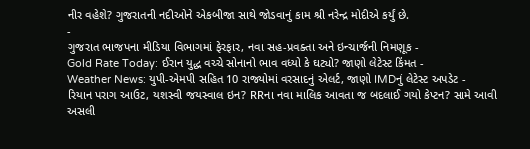નીર વહેશે? ગુજરાતની નદીઓને એકબીજા સાથે જોડવાનું કામ શ્રી નરેન્દ્ર મોદીએ કર્યું છે.
-
ગુજરાત ભાજપના મીડિયા વિભાગમાં ફેરફાર, નવા સહ-પ્રવક્તા અને ઇન્ચાર્જની નિમણૂક -
Gold Rate Today: ઈરાન યુદ્ધ વચ્ચે સોનાનો ભાવ વધ્યો કે ઘટ્યો? જાણો લેટેસ્ટ કિંમત -
Weather News: યુપી-એમપી સહિત 10 રાજ્યોમાં વરસાદનું એલર્ટ, જાણો IMDનું લેટેસ્ટ અપડેટ -
રિયાન પરાગ આઉટ, યશસ્વી જયસ્વાલ ઇન? RRના નવા માલિક આવતા જ બદલાઈ ગયો કેપ્ટન? સામે આવી અસલી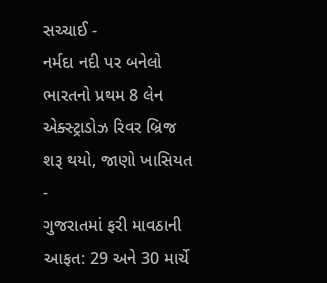સચ્ચાઈ -
નર્મદા નદી પર બનેલો ભારતનો પ્રથમ 8 લેન એક્સ્ટ્રાડોઝ રિવર બ્રિજ શરૂ થયો, જાણો ખાસિયત -
ગુજરાતમાં ફરી માવઠાની આફત: 29 અને 30 માર્ચે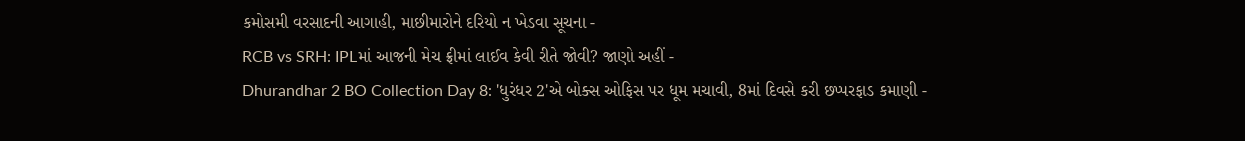કમોસમી વરસાદની આગાહી, માછીમારોને દરિયો ન ખેડવા સૂચના -
RCB vs SRH: IPLમાં આજની મેચ ફ્રીમાં લાઈવ કેવી રીતે જોવી? જાણો અહીં -
Dhurandhar 2 BO Collection Day 8: 'ધુરંધર 2'એ બોક્સ ઓફિસ પર ધૂમ મચાવી, 8માં દિવસે કરી છપ્પરફાડ કમાણી -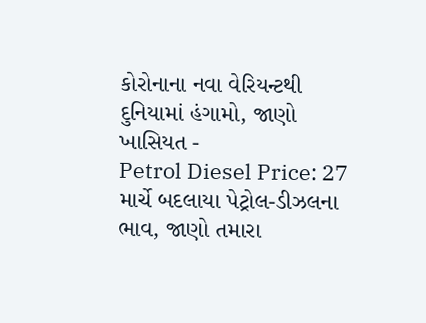કોરોનાના નવા વેરિયન્ટથી દુનિયામાં હંગામો, જાણો ખાસિયત -
Petrol Diesel Price: 27 માર્ચે બદલાયા પેટ્રોલ-ડીઝલના ભાવ, જાણો તમારા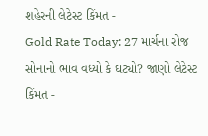શહેરની લેટેસ્ટ કિંમત -
Gold Rate Today: 27 માર્ચના રોજ સોનાનો ભાવ વધ્યો કે ઘટ્યો? જાણો લેટેસ્ટ કિંમત -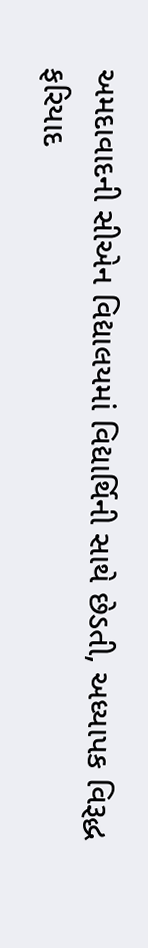અમદાવાદની સીએન વિદ્યાલયમાં વિદ્યાર્થિની સાથે છેડતી, અધ્યાપક વિરૂદ્ધ ફરિયાદ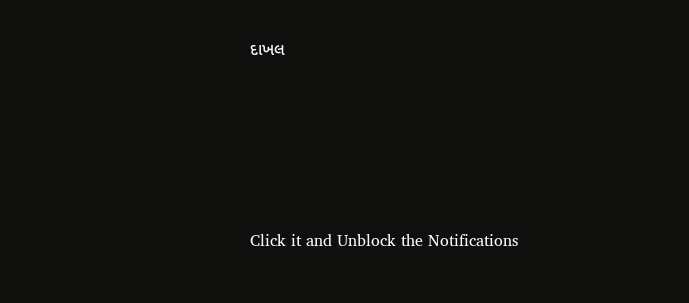દાખલ









Click it and Unblock the Notifications